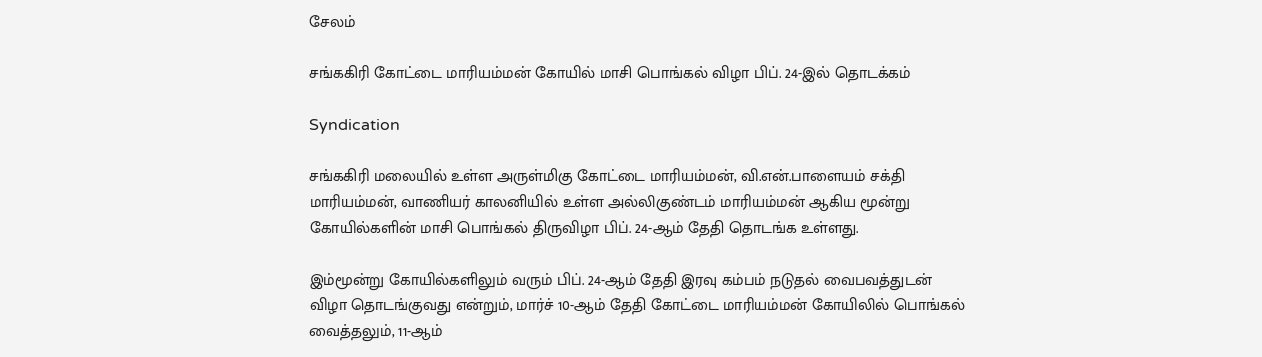சேலம்

சங்ககிரி கோட்டை மாரியம்மன் கோயில் மாசி பொங்கல் விழா பிப். 24-இல் தொடக்கம்

Syndication

சங்ககிரி மலையில் உள்ள அருள்மிகு கோட்டை மாரியம்மன், வி.என்.பாளையம் சக்தி மாரியம்மன், வாணியர் காலனியில் உள்ள அல்லிகுண்டம் மாரியம்மன் ஆகிய மூன்று கோயில்களின் மாசி பொங்கல் திருவிழா பிப். 24-ஆம் தேதி தொடங்க உள்ளது.

இம்மூன்று கோயில்களிலும் வரும் பிப். 24-ஆம் தேதி இரவு கம்பம் நடுதல் வைபவத்துடன் விழா தொடங்குவது என்றும், மார்ச் 10-ஆம் தேதி கோட்டை மாரியம்மன் கோயிலில் பொங்கல் வைத்தலும், 11-ஆம்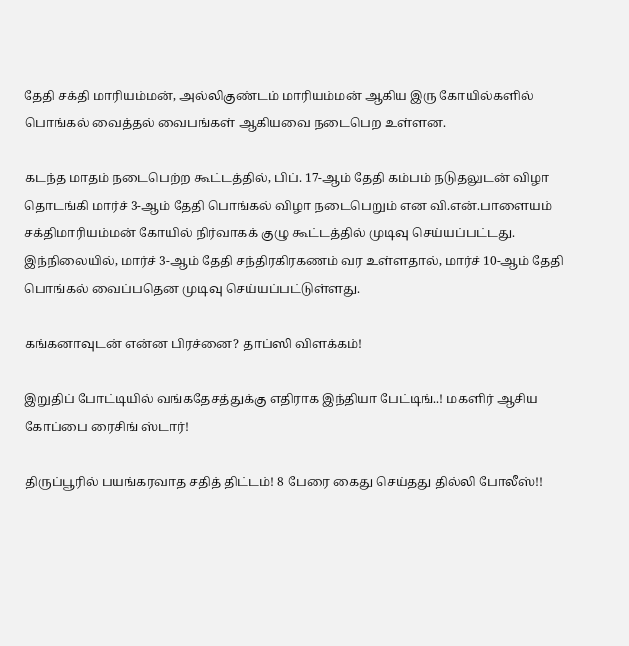தேதி சக்தி மாரியம்மன், அல்லிகுண்டம் மாரியம்மன் ஆகிய இரு கோயில்களில் பொங்கல் வைத்தல் வைபங்கள் ஆகியவை நடைபெற உள்ளன.

கடந்த மாதம் நடைபெற்ற கூட்டத்தில், பிப். 17-ஆம் தேதி கம்பம் நடுதலுடன் விழா தொடங்கி மார்ச் 3-ஆம் தேதி பொங்கல் விழா நடைபெறும் என வி.என்.பாளையம் சக்திமாரியம்மன் கோயில் நிர்வாகக் குழு கூட்டத்தில் முடிவு செய்யப்பட்டது. இந்நிலையில், மார்ச் 3-ஆம் தேதி சந்திரகிரகணம் வர உள்ளதால், மார்ச் 10-ஆம் தேதி பொங்கல் வைப்பதென முடிவு செய்யப்பட்டுள்ளது.

கங்கனாவுடன் என்ன பிரச்னை? தாப்ஸி விளக்கம்!

இறுதிப் போட்டியில் வங்கதேசத்துக்கு எதிராக இந்தியா பேட்டிங்..! மகளிர் ஆசிய கோப்பை ரைசிங் ஸ்டார்!

திருப்பூரில் பயங்கரவாத சதித் திட்டம்! 8 பேரை கைது செய்தது தில்லி போலீஸ்!!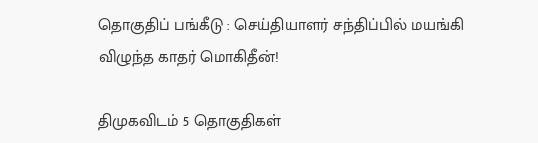தொகுதிப் பங்கீடு : செய்தியாளர் சந்திப்பில் மயங்கி விழுந்த காதர் மொகிதீன்!

திமுகவிடம் 5 தொகுதிகள்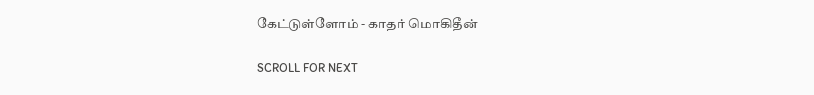கேட்டுள்ளோம் - காதர் மொகிதீன்

SCROLL FOR NEXT